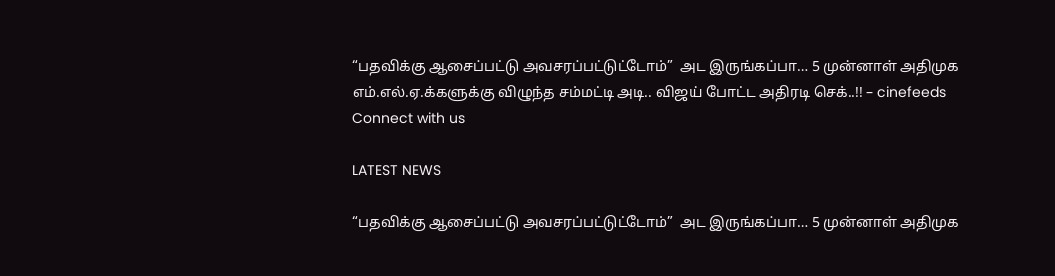“பதவிக்கு ஆசைப்பட்டு அவசரப்பட்டுட்டோம்”  அட இருங்கப்பா… 5 முன்னாள் அதிமுக எம்.எல்.ஏ.க்களுக்கு விழுந்த சம்மட்டி அடி.. விஜய் போட்ட அதிரடி செக்..!! – cinefeeds
Connect with us

LATEST NEWS

“பதவிக்கு ஆசைப்பட்டு அவசரப்பட்டுட்டோம்”  அட இருங்கப்பா… 5 முன்னாள் அதிமுக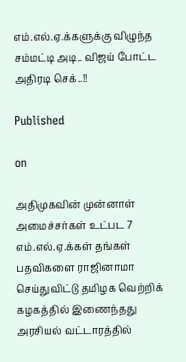எம்.எல்.ஏ.க்களுக்கு விழுந்த சம்மட்டி அடி.. விஜய் போட்ட அதிரடி செக்..!!

Published

on

அதிமுகவின் முன்னாள் அமைச்சர்கள் உட்பட 7 எம்.எல்.ஏ.க்கள் தங்கள் பதவிகளை ராஜினாமா செய்துவிட்டு தமிழக வெற்றிக் கழகத்தில் இணைந்தது அரசியல் வட்டாரத்தில்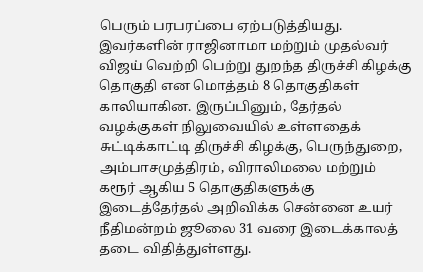பெரும் பரபரப்பை ஏற்படுத்தியது. இவர்களின் ராஜினாமா மற்றும் முதல்வர் விஜய் வெற்றி பெற்று துறந்த திருச்சி கிழக்கு தொகுதி என மொத்தம் 8 தொகுதிகள் காலியாகின. இருப்பினும், தேர்தல் வழக்குகள் நிலுவையில் உள்ளதைக் சுட்டிக்காட்டி திருச்சி கிழக்கு, பெருந்துறை, அம்பாசமுத்திரம், விராலிமலை மற்றும் கரூர் ஆகிய 5 தொகுதிகளுக்கு இடைத்தேர்தல் அறிவிக்க சென்னை உயர் நீதிமன்றம் ஜூலை 31 வரை இடைக்காலத் தடை விதித்துள்ளது.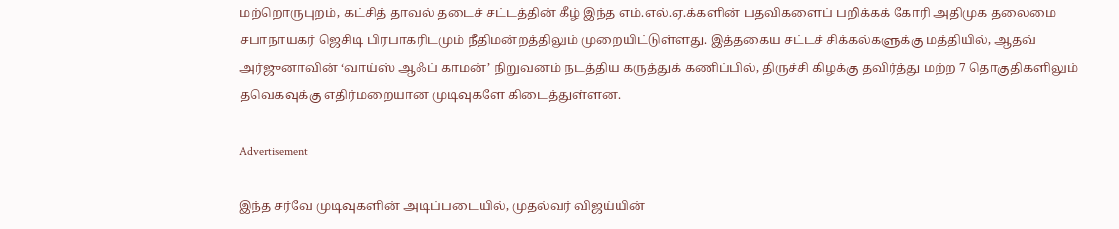மற்றொருபுறம், கட்சித் தாவல் தடைச் சட்டத்தின் கீழ் இந்த எம்.எல்.ஏ.க்களின் பதவிகளைப் பறிக்கக் கோரி அதிமுக தலைமை சபாநாயகர் ஜெசிடி பிரபாகரிடமும் நீதிமன்றத்திலும் முறையிட்டுள்ளது. இத்தகைய சட்டச் சிக்கல்களுக்கு மத்தியில், ஆதவ் அர்ஜுனாவின் ‘வாய்ஸ் ஆஃப் காமன்’ நிறுவனம் நடத்திய கருத்துக் கணிப்பில், திருச்சி கிழக்கு தவிர்த்து மற்ற 7 தொகுதிகளிலும் தவெகவுக்கு எதிர்மறையான முடிவுகளே கிடைத்துள்ளன.

Advertisement

இந்த சர்வே முடிவுகளின் அடிப்படையில், முதல்வர் விஜய்யின்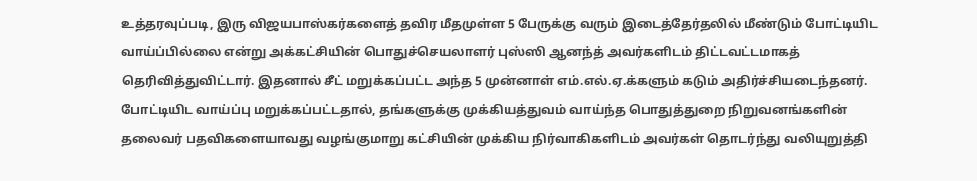உத்தரவுப்படி, இரு விஜயபாஸ்கர்களைத் தவிர மீதமுள்ள 5 பேருக்கு வரும் இடைத்தேர்தலில் மீண்டும் போட்டியிட வாய்ப்பில்லை என்று அக்கட்சியின் பொதுச்செயலாளர் புஸ்ஸி ஆனந்த் அவர்களிடம் திட்டவட்டமாகத் தெரிவித்துவிட்டார். இதனால் சீட் மறுக்கப்பட்ட அந்த 5 முன்னாள் எம்.எல்.ஏ.க்களும் கடும் அதிர்ச்சியடைந்தனர். போட்டியிட வாய்ப்பு மறுக்கப்பட்டதால், தங்களுக்கு முக்கியத்துவம் வாய்ந்த பொதுத்துறை நிறுவனங்களின் தலைவர் பதவிகளையாவது வழங்குமாறு கட்சியின் முக்கிய நிர்வாகிகளிடம் அவர்கள் தொடர்ந்து வலியுறுத்தி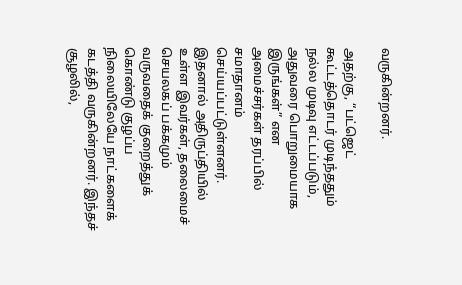வருகின்றனர்.

அதற்கு, “பட்ஜெட் கூட்டத்தொடர் முடிந்ததும் நல்ல முடிவு எட்டப்படும், அதுவரை பொறுமையாக இருங்கள்” என அமைச்சர்கள் தரப்பில் சமாதானம் செய்யப்பட்டுள்ளனர். இதனால் அதிருப்தியில் உள்ள இவர்கள், தலைமைச் செயலகப் பக்கமும் வருவதைக் குறைத்துக் கொண்டு குழப்ப நிலையிலேயே நாட்களைக் கடத்தி வருகின்றனர். இந்தச் சூழலில்,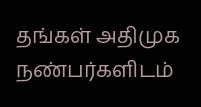தங்கள் அதிமுக நண்பர்களிடம்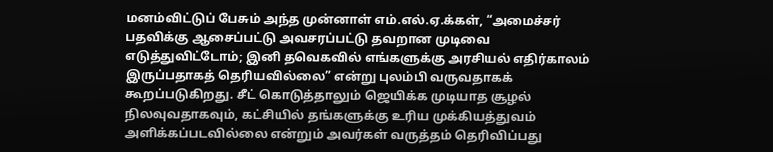மனம்விட்டுப் பேசும் அந்த முன்னாள் எம்.எல்.ஏ.க்கள், “அமைச்சர் பதவிக்கு ஆசைப்பட்டு அவசரப்பட்டு தவறான முடிவை எடுத்துவிட்டோம்; இனி தவெகவில் எங்களுக்கு அரசியல் எதிர்காலம் இருப்பதாகத் தெரியவில்லை” என்று புலம்பி வருவதாகக் கூறப்படுகிறது. சீட் கொடுத்தாலும் ஜெயிக்க முடியாத சூழல் நிலவுவதாகவும், கட்சியில் தங்களுக்கு உரிய முக்கியத்துவம் அளிக்கப்படவில்லை என்றும் அவர்கள் வருத்தம் தெரிவிப்பது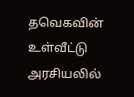தவெகவின் உள்வீட்டு அரசியலில்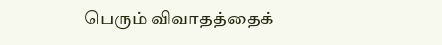பெரும் விவாதத்தைக்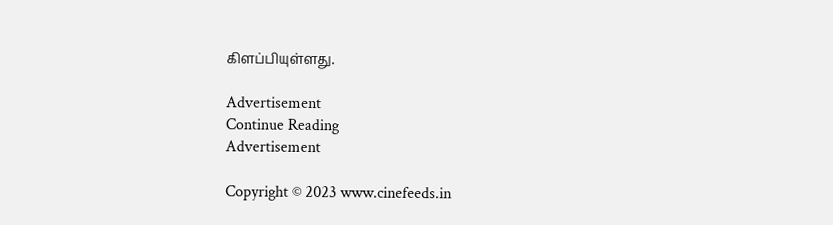கிளப்பியுள்ளது.

Advertisement
Continue Reading
Advertisement

Copyright © 2023 www.cinefeeds.in